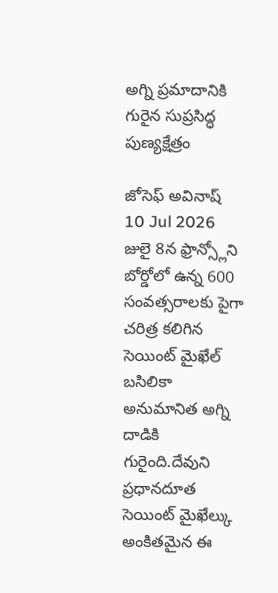అగ్ని ప్రమాదానికి గురైన సుప్రసిద్ధ పుణ్యక్షేత్రం

జోసెఫ్ అవినాష్
10 Jul 2026
జులై 8న ఫ్రాన్స్లోని బోర్డోలో ఉన్న 600 సంవత్సరాలకు పైగా చరిత్ర కలిగిన సెయింట్ మైఖేల్ బసిలికా అనుమానిత అగ్ని దాడికి గురైంది.దేవుని ప్రధానదూత సెయింట్ మైఖేల్కు అంకితమైన ఈ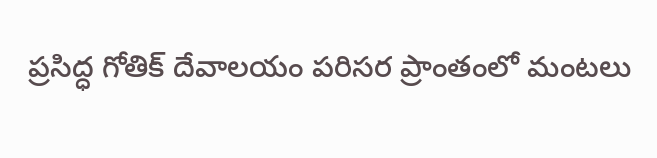ప్రసిద్ధ గోతిక్ దేవాలయం పరిసర ప్రాంతంలో మంటలు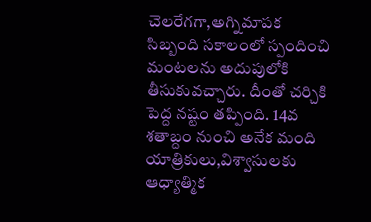చెలరేగగా,అగ్నిమాపక సిబ్బంది సకాలంలో స్పందించి మంటలను అదుపులోకి తీసుకువచ్చారు. దీంతో చర్చికి పెద్ద నష్టం తప్పింది. 14వ శతాబ్దం నుంచి అనేక మంది యాత్రికులు,విశ్వాసులకు ఆధ్యాత్మిక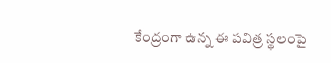కేంద్రంగా ఉన్న ఈ పవిత్ర స్థలంపై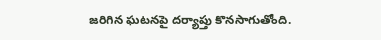జరిగిన ఘటనపై దర్యాప్తు కొనసాగుతోంది.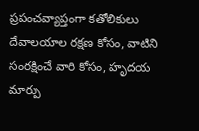ప్రపంచవ్యాప్తంగా కతోలికులు దేవాలయాల రక్షణ కోసం, వాటిని సంరక్షించే వారి కోసం, హృదయ మార్పు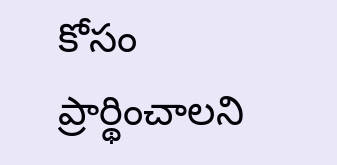కోసం ప్రార్థించాలని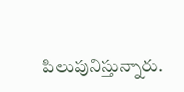పిలుపునిస్తున్నారు.